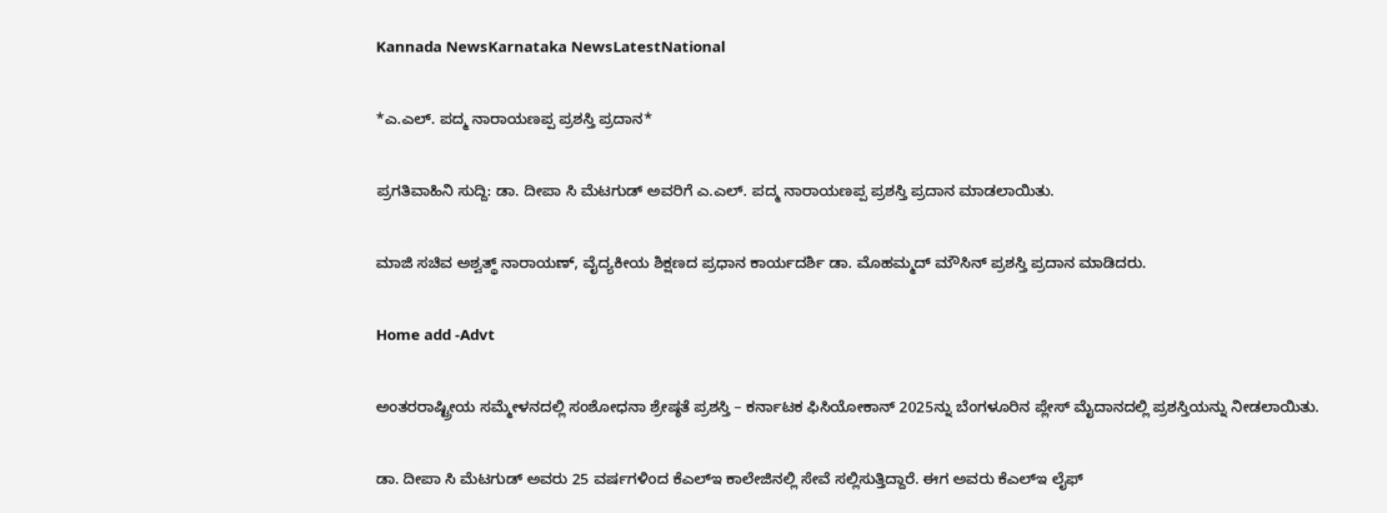Kannada NewsKarnataka NewsLatestNational

*ಎ.ಎಲ್. ಪದ್ಮ ನಾರಾಯಣಪ್ಪ ಪ್ರಶಸ್ತಿ ಪ್ರದಾನ*

ಪ್ರಗತಿವಾಹಿನಿ ಸುದ್ದಿ: ಡಾ. ದೀಪಾ ಸಿ ಮೆಟಗುಡ್ ಅವರಿಗೆ ಎ.ಎಲ್. ಪದ್ಮ ನಾರಾಯಣಪ್ಪ ಪ್ರಶಸ್ತಿ ಪ್ರದಾನ ಮಾಡಲಾಯಿತು.

ಮಾಜಿ ಸಚಿವ ಅಶ್ವತ್ಥ್ ನಾರಾಯಣ್, ವೈದ್ಯಕೀಯ ಶಿಕ್ಷಣದ ಪ್ರಧಾನ ಕಾರ್ಯದರ್ಶಿ ಡಾ. ಮೊಹಮ್ಮದ್ ಮೌಸಿನ್ ಪ್ರಶಸ್ತಿ ಪ್ರದಾನ ಮಾಡಿದರು.

Home add -Advt

ಅಂತರರಾಷ್ಟ್ರೀಯ ಸಮ್ಮೇಳನದಲ್ಲಿ ಸಂಶೋಧನಾ ಶ್ರೇಷ್ಠತೆ ಪ್ರಶಸ್ತಿ – ಕರ್ನಾಟಕ ಫಿಸಿಯೋಕಾನ್ 2025ನ್ನು ಬೆಂಗಳೂರಿನ ಪ್ಲೇಸ್ ಮೈದಾನದಲ್ಲಿ ಪ್ರಶಸ್ತಿಯನ್ನು ನೀಡಲಾಯಿತು.

ಡಾ. ದೀಪಾ ಸಿ ಮೆಟಗುಡ್ ಅವರು 25 ವರ್ಷಗಳಿಂದ ಕೆಎಲ್ಇ ಕಾಲೇಜಿನಲ್ಲಿ ಸೇವೆ ಸಲ್ಲಿಸುತ್ತಿದ್ದಾರೆ. ಈಗ ಅವರು ಕೆಎಲ್ಇ ಲೈಫ್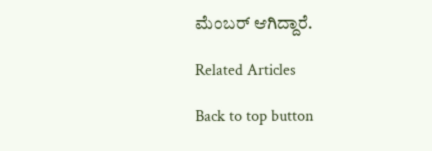ಮೆಂಬರ್ ಆಗಿದ್ದಾರೆ.

Related Articles

Back to top button